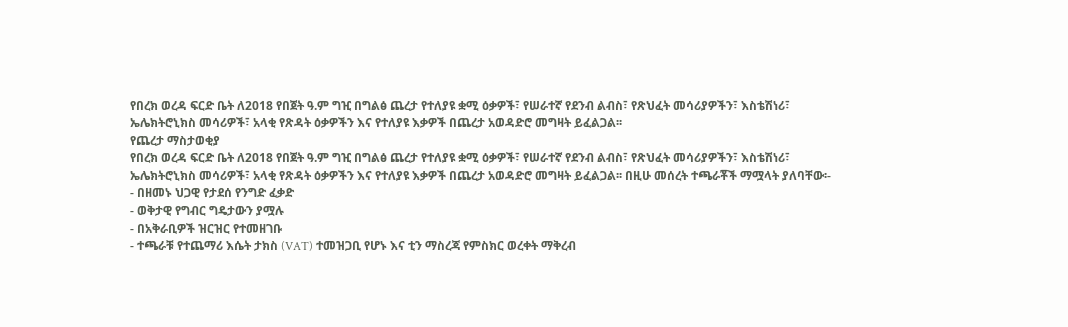የበረክ ወረዳ ፍርድ ቤት ለ2018 የበጀት ዓ.ም ግዢ በግልፅ ጨረታ የተለያዩ ቋሚ ዕቃዎች፣ የሠራተኛ የደንብ ልብስ፣ የጽህፈት መሳሪያዎችን፣ እስቴሽነሪ፣ ኤሌክትሮኒክስ መሳሪዎች፣ አላቂ የጽዳት ዕቃዎችን እና የተለያዩ እቃዎች በጨረታ አወዳድሮ መግዛት ይፈልጋል፡፡
የጨረታ ማስታወቂያ
የበረክ ወረዳ ፍርድ ቤት ለ2018 የበጀት ዓ.ም ግዢ በግልፅ ጨረታ የተለያዩ ቋሚ ዕቃዎች፣ የሠራተኛ የደንብ ልብስ፣ የጽህፈት መሳሪያዎችን፣ እስቴሽነሪ፣ ኤሌክትሮኒክስ መሳሪዎች፣ አላቂ የጽዳት ዕቃዎችን እና የተለያዩ እቃዎች በጨረታ አወዳድሮ መግዛት ይፈልጋል፡፡ በዚሁ መሰረት ተጫራቾች ማሟላት ያለባቸው፡-
- በዘመኑ ህጋዊ የታደሰ የንግድ ፈቃድ
- ወቅታዊ የግብር ግዴታውን ያሟሉ
- በአቅራቢዎች ዝርዝር የተመዘገቡ
- ተጫራቹ የተጨማሪ እሴት ታክስ (VAT) ተመዝጋቢ የሆኑ እና ቲን ማስረጃ የምስክር ወረቀት ማቅረብ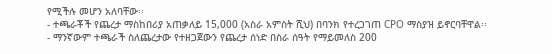የሚችሉ መሆን አለባቸው፡፡
- ተጫራቾች የጨረታ ማስከበሪያ አጠቃለይ 15,000 (አስራ አምስት ሺህ) በባንክ የተረጋገጠ CPO ማስያዝ ይኖርባቸዋል፡፡
- ማንኛውም ተጫራች ስለጨረታው የተዘጋጀውን የጨረታ ሰነድ በስራ ሰዓት የማይመለስ 200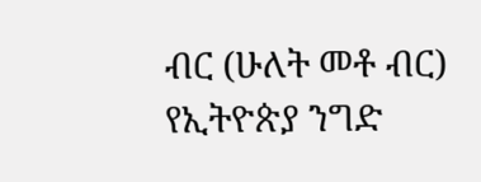ብር (ሁለት መቶ ብር) የኢትዮጵያ ንግድ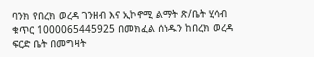ባንክ የበረክ ወረዳ ገንዘብ እና ኢኮኖሚ ልማት ጽ/ቤት ሂሳብ ቁጥር 1000065445925 በመክፈል ሰነዱን ከበረክ ወረዳ ፍርድ ቤት በመግዛት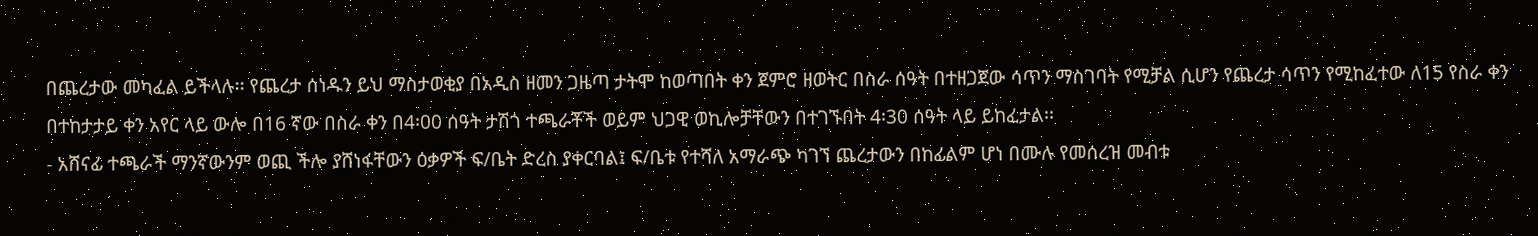በጨረታው መካፈል ይችላሉ፡፡ የጨረታ ሰነዱን ይህ ማስታወቂያ በአዲስ ዘመን ጋዜጣ ታትሞ ከወጣበት ቀን ጀምሮ ዘወትር በስራ ሰዓት በተዘጋጀው ሳጥን ማስገባት የሚቻል ሲሆን የጨረታ ሳጥን የሚከፈተው ለ15 የስራ ቀን በተከታታይ ቀን አየር ላይ ውሎ በ16 ኛው በስራ ቀን በ4፡00 ሰዓት ታሽጎ ተጫራቾች ወይም ህጋዊ ወኪሎቻቸውን በተገኙበት 4፡30 ሰዓት ላይ ይከፈታል፡፡
- አሸናፊ ተጫራች ማንኛውንም ወጪ ችሎ ያሸነፋቸውን ዕቃዎች ፍ/ቤት ድረስ ያቀርባል፤ ፍ/ቤቱ የተሻለ አማራጭ ካገኘ ጨረታውን በከፊልም ሆነ በሙሉ የመሰረዝ መብቱ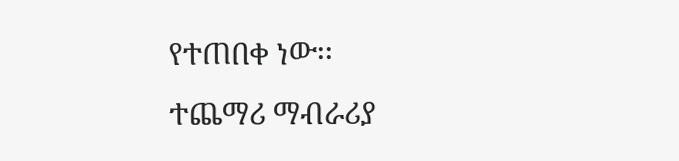የተጠበቀ ነው፡፡
ተጨማሪ ማብራሪያ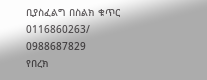ቢያስፈልግ በስልክ ቁጥር 0116860263/ 0988687829
የበረክ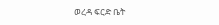ወረዳ ፍርድ ቤት